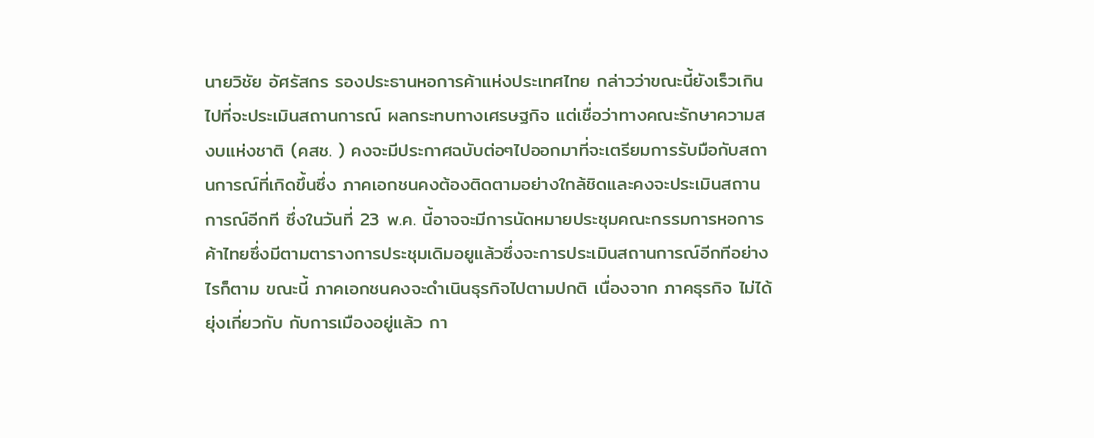นายวิชัย อัศรัสกร รองประธานหอการค้าแห่งประเทศไทย กล่าวว่าขณะนี้ยังเร็วเกินไปที่จะประเมินสถานการณ์ ผลกระทบทางเศรษฐกิจ แต่เชื่อว่าทางคณะรักษาความสงบแห่งชาติ (คสช. ) คงจะมีประกาศฉบับต่อๆไปออกมาที่จะเตรียมการรับมือกับสถานการณ์ที่เกิดขึ้นซึ่ง ภาคเอกชนคงต้องติดตามอย่างใกล้ชิดและคงจะประเมินสถานการณ์อีกที ซึ่งในวันที่ 23 พ.ค. นี้อาจจะมีการนัดหมายประชุมคณะกรรมการหอการค้าไทยซึ่งมีตามตารางการประชุมเดิมอยูแล้วซึ่งจะการประเมินสถานการณ์อีกทีอย่างไรก็ตาม ขณะนี้ ภาคเอกชนคงจะดำเนินธุรกิจไปตามปกติ เนื่องจาก ภาคธุรกิจ ไม่ได้ยุ่งเกี่ยวกับ กับการเมืองอยู่แล้ว กา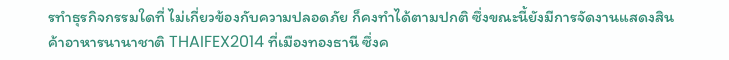รทำธุรกิจกรรมใดที่ ไม่เกี่ยวข้องกับความปลอดภัย ก็คงทำได้ตามปกติ ซึ่งขณะนี้ยังมีการจัดงานแสดงสินค้าอาหารนานาชาติ THAIFEX2014 ที่เมืองทองธานี ซึ่งค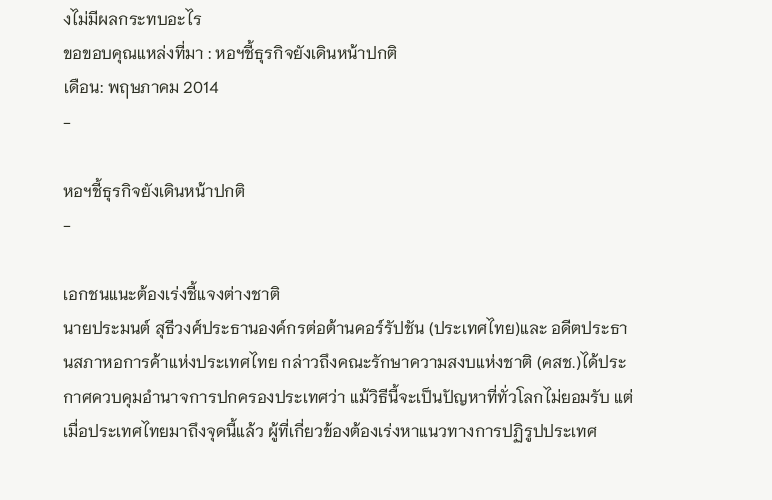งไม่มีผลกระทบอะไร
ขอขอบคุณแหล่งที่มา : หอฯชี้ธุรกิจยังเดินหน้าปกติ
เดือน: พฤษภาคม 2014
-

หอฯชี้ธุรกิจยังเดินหน้าปกติ
-

เอกชนแนะต้องเร่งชี้แจงต่างชาติ
นายประมนต์ สุธีวงศ์ประธานองค์กรต่อต้านคอร์รัปชัน (ประเทศไทย)และ อดีตประธานสภาหอการค้าแห่งประเทศไทย กล่าวถึงคณะรักษาความสงบแห่งชาติ (คสช.)ได้ประกาศควบคุมอำนาจการปกครองประเทศว่า แม้วิธีนี้จะเป็นปัญหาที่ทั่วโลกไม่ยอมรับ แต่เมื่อประเทศไทยมาถึงจุดนี้แล้ว ผู้ที่เกี่ยวข้องต้องเร่งหาแนวทางการปฏิรูปประเทศ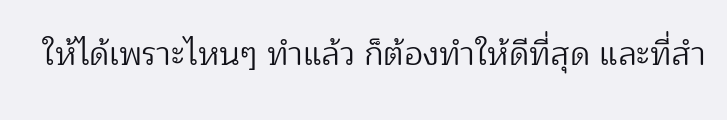ให้ได้เพราะไหนๆ ทำแล้ว ก็ต้องทำให้ดีที่สุด และที่สำ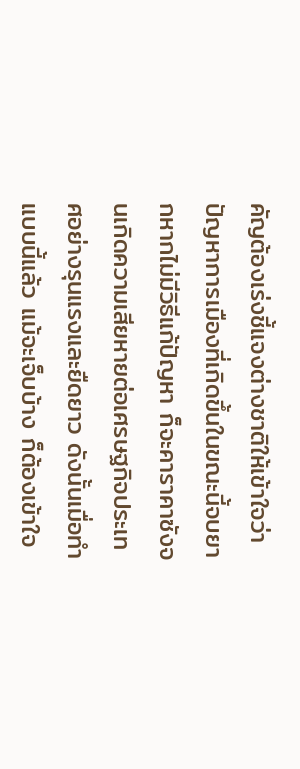คัญต้องเร่งชี้แจงต่างชาติให้เข้าใจว่าปัญหาการเมืองที่เกิดขึ้นในขณะนี้จบยากหากไม่มีวิธีแก้ปัญหา ก็จะคาราคาซังจนเกิดความเสียหายต่อเศรษฐกิจประเทศอย่างรุนแรงและยืดยาว ดังนั้นเมื่อทำแบบนี้แล้ว แม้จะเจ็บบ้าง ก็ต้องเข้าใจ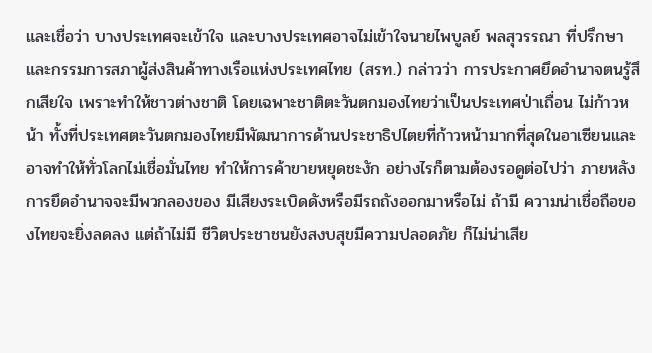และเชื่อว่า บางประเทศจะเข้าใจ และบางประเทศอาจไม่เข้าใจนายไพบูลย์ พลสุวรรณา ที่ปรึกษาและกรรมการสภาผู้ส่งสินค้าทางเรือแห่งประเทศไทย (สรท.) กล่าวว่า การประกาศยึดอำนาจตนรู้สึกเสียใจ เพราะทำให้ชาวต่างชาติ โดยเฉพาะชาติตะวันตกมองไทยว่าเป็นประเทศป่าเถื่อน ไม่ก้าวหน้า ทั้งที่ประเทศตะวันตกมองไทยมีพัฒนาการด้านประชาธิปไตยที่ก้าวหน้ามากที่สุดในอาเซียนและอาจทำให้ทั่วโลกไม่เชื่อมั่นไทย ทำให้การค้าขายหยุดชะงัก อย่างไรก็ตามต้องรอดูต่อไปว่า ภายหลังการยึดอำนาจจะมีพวกลองของ มีเสียงระเบิดดังหรือมีรถถังออกมาหรือไม่ ถ้ามี ความน่าเชื่อถือของไทยจะยิ่งลดลง แต่ถ้าไม่มี ชีวิตประชาชนยังสงบสุขมีความปลอดภัย ก็ไม่น่าเสีย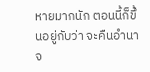หายมากนัก ตอนนี้ก็ขึ้นอยู่กับว่า จะคืนอำนาจ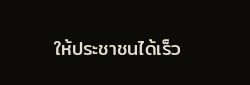ให้ประชาชนได้เร็ว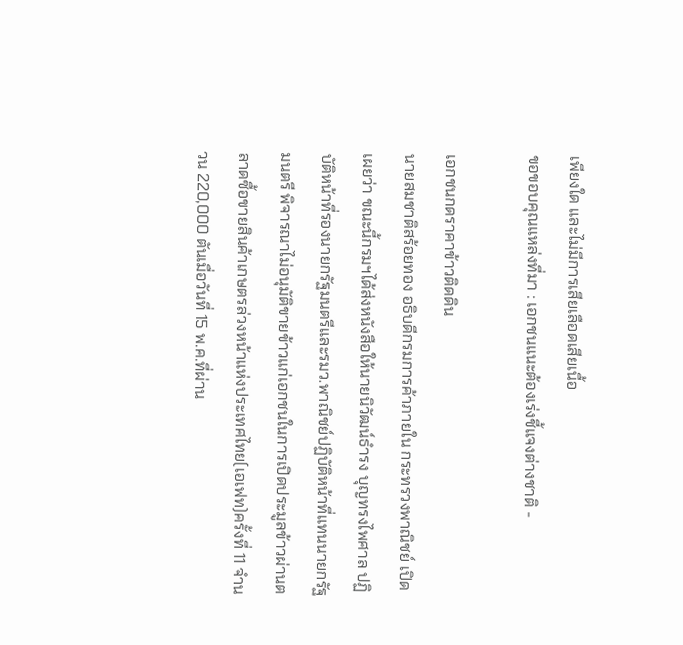เพียงใด และไม่มีการเสียเลือดเสียเนื้อ
ขอขอบคุณแหล่งที่มา : เอกชนแนะต้องเร่งชี้แจงต่างชาติ -

เอกชนกดราคาข้าวติดดิน
นายสมชาติสร้อยทอง อธิบดีกรมการค้าภายใน กระทรวงพาณิชย์ เปิดเผยว่า ขณะนี้กรมฯได้ส่งหนังสือให้นายนิวัฒน์ธำรง บุญทรงไพศาล ปฏิบัติหน้าที่รองนายกรัฐมนตรีและรมว.พาณิชย์ปฏิบัติหน้าที่แทนนายกรัฐมนตรี พิจารณาไม่อนุมัติขายข้าวแก่เอกชนในการเปิดประมูลข้าวผ่านตลาดซื้อขายสินค้าเกษตรล่วงหน้าแห่งประเทศไทย(เอเฟท)ครั้งที่ 11 จำนวน 220,000 ตันเมื่อวันที่ 15 พ.ค.ที่ผ่าน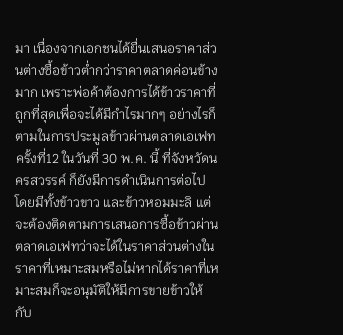มา เนื่องจากเอกชนได้ยื่นเสนอราคาส่วนต่างซื้อข้าวต่ำกว่าราคาตลาดค่อนข้างมาก เพราะพ่อค้าต้องการได้ข้าวราคาที่ถูกที่สุดเพื่อจะได้มีกำไรมากๆ อย่างไรก็ตามในการประมูลข้าวผ่านตลาดเอเฟทครั้งที่12 ในวันที่ 30 พ.ค. นี้ ที่จังหวัดนครสวรรค์ ก็ยังมีการดำเนินการต่อไป โดยมีทั้งข้าวขาว และข้าวหอมมะลิ แต่จะต้องติดตามการเสนอการซื้อข้าวผ่านตลาดเอเฟทว่าจะได้ในราคาส่วนต่างในราคาที่เหมาะสมหรือไม่หากได้ราคาที่เหมาะสมก็จะอนุมัติให้มีการขายข้าวให้กับ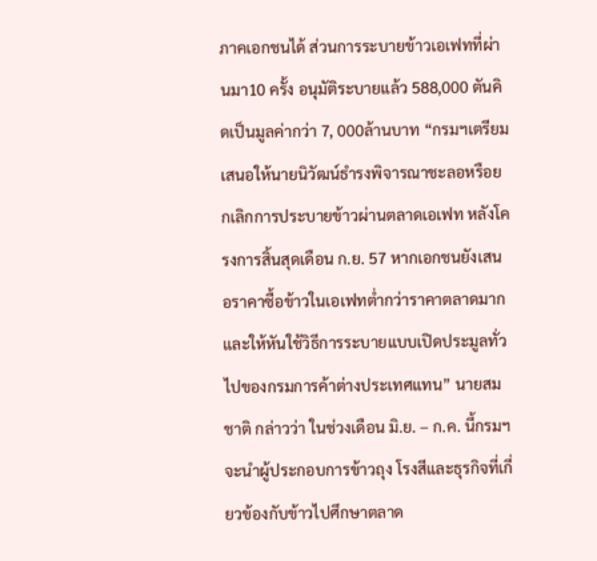ภาคเอกชนได้ ส่วนการระบายข้าวเอเฟทที่ผ่านมา10 ครั้ง อนุมัติระบายแล้ว 588,000 ตันคิดเป็นมูลค่ากว่า 7, 000ล้านบาท “กรมฯเตรียมเสนอให้นายนิวัฒน์ธำรงพิจารณาชะลอหรือยกเลิกการประบายข้าวผ่านตลาดเอเฟท หลังโครงการสิ้นสุดเดือน ก.ย. 57 หากเอกชนยังเสนอราคาซื้อข้าวในเอเฟทต่ำกว่าราคาตลาดมากและให้หันใช้วิธีการระบายแบบเปิดประมูลทั่วไปของกรมการค้าต่างประเทศแทน” นายสมชาติ กล่าวว่า ในช่วงเดือน มิ.ย. – ก.ค. นี้กรมฯจะนำผู้ประกอบการข้าวถุง โรงสีและธุรกิจที่เกี่ยวข้องกับข้าวไปศึกษาตลาด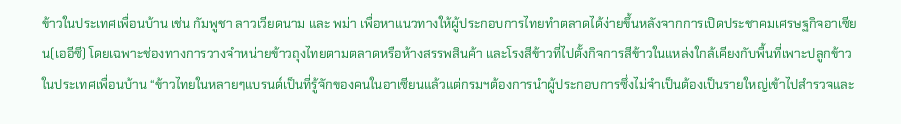ข้าวในประเทศเพื่อนบ้าน เช่น กัมพูชา ลาวเวียดนาม และ พม่า เพื่อหาแนวทางให้ผู้ประกอบการไทยทำตลาดได้ง่ายขึ้นหลังจากการเปิดประชาคมเศรษฐกิจอาเซียน(เออีซี) โดยเฉพาะช่องทางการวางจำหน่ายข้าวถุงไทยตามตลาดหรือห้างสรรพสินค้า และโรงสีข้าวที่ไปตั้งกิจการสีข้าวในแหล่งใกล้เคียงกับพื้นที่เพาะปลูกข้าวในประเทศเพื่อนบ้าน “ข้าวไทยในหลายๆแบรนด์เป็นที่รู้จักของคนในอาเซียนแล้วแต่กรมฯต้องการนำผู้ประกอบการซึ่งไม่จำเป็นต้องเป็นรายใหญ่เข้าไปสำรวจและ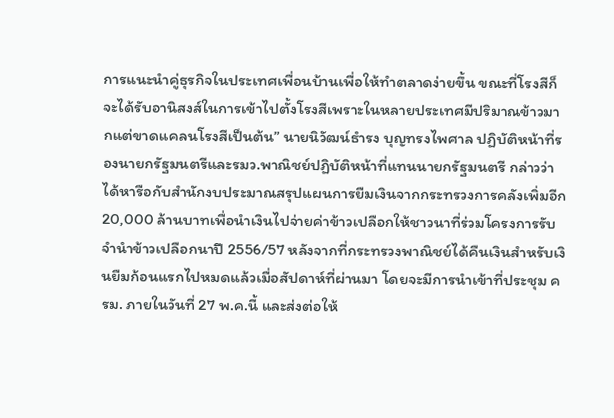การแนะนำคู่ธุรกิจในประเทศเพื่อนบ้านเพื่อให้ทำตลาดง่ายขึ้น ขณะที่โรงสีก็จะได้รับอานิสงส์ในการเข้าไปตั้งโรงสีเพราะในหลายประเทศมีปริมาณข้าวมากแต่ขาดแคลนโรงสีเป็นต้น” นายนิวัฒน์ธำรง บุญทรงไพศาล ปฏิบัติหน้าที่รองนายกรัฐมนตรีและรมว.พาณิชย์ปฏิบัติหน้าที่แทนนายกรัฐมนตรี กล่าวว่า ได้หารือกับสำนักงบประมาณสรุปแผนการยืมเงินจากกระทรวงการคลังเพิ่มอีก 20,000 ล้านบาทเพื่อนำเงินไปจ่ายค่าข้าวเปลือกให้ชาวนาที่ร่วมโครงการรับจำนำข้าวเปลือกนาปี 2556/57 หลังจากที่กระทรวงพาณิชย์ได้คืนเงินสำหรับเงินยืมก้อนแรกไปหมดแล้วเมื่อสัปดาห์ที่ผ่านมา โดยจะมีการนำเข้าที่ประชุม ครม. ภายในวันที่ 27 พ.ค.นี้ และส่งต่อให้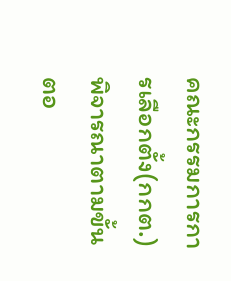คณะกรรมการการเลือกตั้ง(กกต.) พิจารณาตามขั้นตอ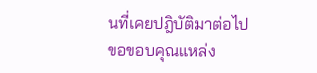นที่เคยปฎิบัติมาต่อไป
ขอขอบคุณแหล่ง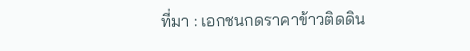ที่มา : เอกชนกดราคาข้าวติดดิน